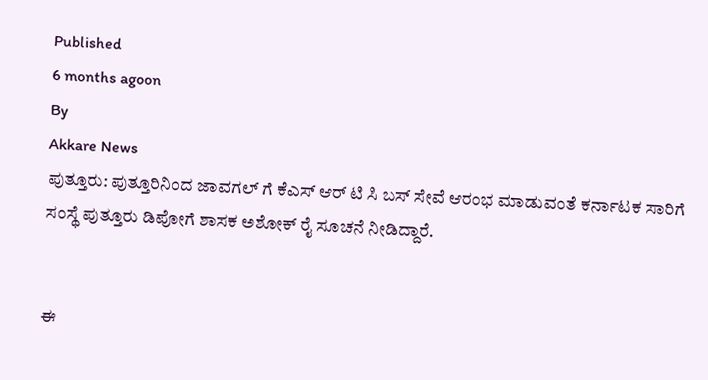Published
6 months agoon
By
Akkare News
ಪುತ್ತೂರು: ಪುತ್ತೂರಿನಿಂದ ಜಾವಗಲ್ ಗೆ ಕೆಎಸ್ ಆರ್ ಟಿ ಸಿ ಬಸ್ ಸೇವೆ ಆರಂಭ ಮಾಡುವಂತೆ ಕರ್ನಾಟಕ ಸಾರಿಗೆ ಸಂಸ್ಥೆ ಪುತ್ತೂರು ಡಿಪೋಗೆ ಶಾಸಕ ಅಶೋಕ್ ರೈ ಸೂಚನೆ ನೀಡಿದ್ದಾರೆ.


ಈ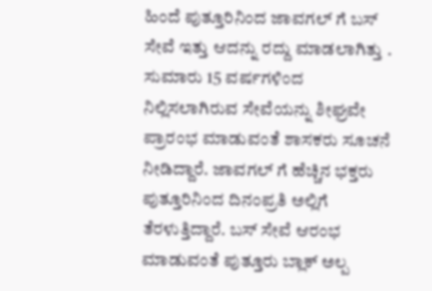ಹಿಂದೆ ಪುತ್ತೂರಿನಿಂದ ಜಾವಗಲ್ ಗೆ ಬಸ್ ಸೇವೆ ಇತ್ತು ಆದನ್ನು ರದ್ದು ಮಾಡಲಾಗಿತ್ತು . ಸುಮಾರು 15 ವರ್ಷಗಳಿಂದ ನಿಲ್ಲಿಸಲಾಗಿರುವ ಸೇವೆಯನ್ನು ಶೀಘ್ರವೇ ಪ್ರಾರಂಭ ಮಾಡುವಂತೆ ಶಾಸಕರು ಸೂಚನೆ ನೀಡಿದ್ದಾರೆ. ಜಾವಗಲ್ ಗೆ ಹೆಚ್ಚಿನ ಭಕ್ತರು ಪುತ್ತೂರಿನಿಂದ ದಿನಂಪ್ರತಿ ಅಲ್ಲಿಗೆ ತೆರಳುತ್ತಿದ್ದಾರೆ. ಬಸ್ ಸೇವೆ ಆರಂಭ ಮಾಡುವಂತೆ ಪುತ್ತೂರು ಬ್ಲಾಕ್ ಅಲ್ಪ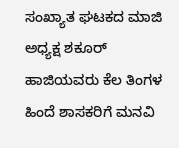ಸಂಖ್ಯಾತ ಘಟಕದ ಮಾಜಿ ಅಧ್ಯಕ್ಷ ಶಕೂರ್ ಹಾಜಿಯವರು ಕೆಲ ತಿಂಗಳ ಹಿಂದೆ ಶಾಸಕರಿಗೆ ಮನವಿ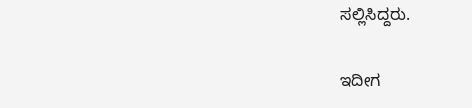ಸಲ್ಲಿಸಿದ್ದರು.


ಇದೀಗ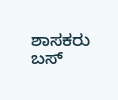ಶಾಸಕರು ಬಸ್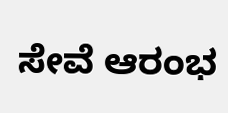ಸೇವೆ ಆರಂಭ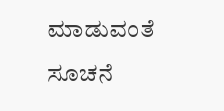ಮಾಡುವಂತೆ ಸೂಚನೆ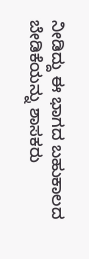ನೀಡಿದ್ದು ಈ ಭಾಗದ ಬಹುಕಾಲದ ಬೇಡಿಕೆಯನ್ನು ಶಾಸಕರು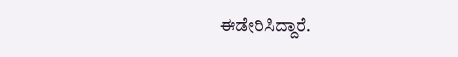ಈಡೇರಿಸಿದ್ದಾರೆ.